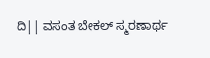ದಿ|| ವಸಂತ ಬೇಕಲ್ ಸ್ಮರಣಾರ್ಥ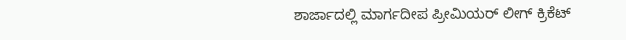ಶಾರ್ಜಾದಲ್ಲಿ ಮಾರ್ಗದೀಪ ಪ್ರೀಮಿಯರ್ ಲೀಗ್ ಕ್ರಿಕೆಟ್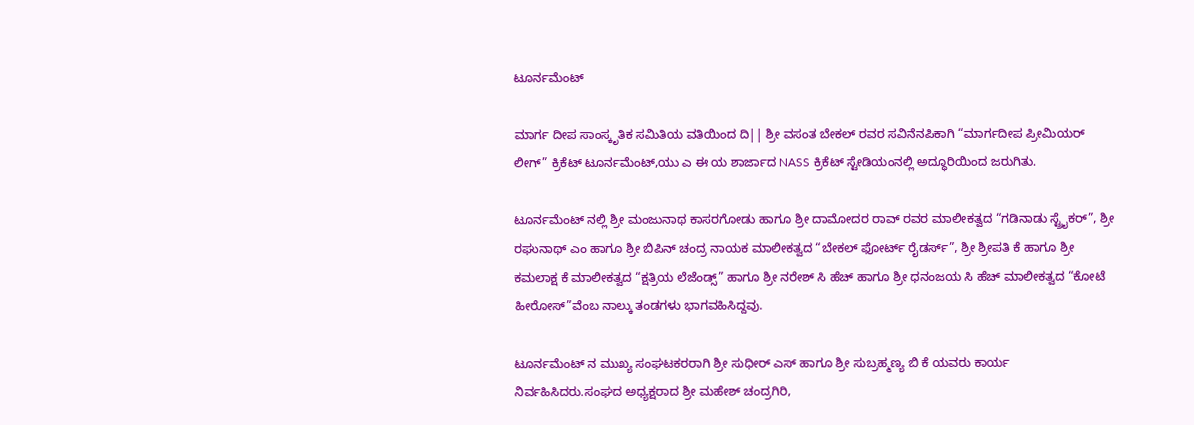ಟೂರ್ನಮೆಂಟ್

ಮಾರ್ಗ ದೀಪ ಸಾಂಸ್ಕೃತಿಕ ಸಮಿತಿಯ ವತಿಯಿಂದ ದಿ|| ಶ್ರೀ ವಸಂತ ಬೇಕಲ್ ರವರ ಸವಿನೆನಪಿಕಾಗಿ “ಮಾರ್ಗದೀಪ ಪ್ರೀಮಿಯರ್ ಲೀಗ್” ಕ್ರಿಕೆಟ್ ಟೂರ್ನಮೆಂಟ್,ಯು ಎ ಈ ಯ ಶಾರ್ಜಾದ NASS ಕ್ರಿಕೆಟ್ ಸ್ಟೇಡಿಯಂನಲ್ಲಿ ಅದ್ಧೂರಿಯಿಂದ ಜರುಗಿತು.

ಟೂರ್ನಮೆಂಟ್ ನಲ್ಲಿ ಶ್ರೀ ಮಂಜುನಾಥ ಕಾಸರಗೋಡು ಹಾಗೂ ಶ್ರೀ ದಾಮೋದರ ರಾವ್ ರವರ ಮಾಲೀಕತ್ವದ “ಗಡಿನಾಡು ಸ್ಟ್ರೈಕರ್”, ಶ್ರೀ ರಘುನಾಥ್ ಎಂ ಹಾಗೂ ಶ್ರೀ ಬಿಪಿನ್ ಚಂದ್ರ ನಾಯಕ ಮಾಲೀಕತ್ವದ “ಬೇಕಲ್ ಫೋರ್ಟ್ ರೈಡರ್ಸ್”, ಶ್ರೀ ಶ್ರೀಪತಿ ಕೆ ಹಾಗೂ ಶ್ರೀ ಕಮಲಾಕ್ಷ ಕೆ ಮಾಲೀಕತ್ವದ “ಕ್ಷತ್ರಿಯ ಲೆಜೆಂಡ್ಸ್” ಹಾಗೂ ಶ್ರೀ ನರೇಶ್ ಸಿ ಹೆಚ್ ಹಾಗೂ ಶ್ರೀ ಧನಂಜಯ ಸಿ ಹೆಚ್ ಮಾಲೀಕತ್ವದ “ಕೋಟೆ ಹೀರೋಸ್”ವೆಂಬ ನಾಲ್ಕು ತಂಡಗಳು ಭಾಗವಹಿಸಿದ್ದವು.

ಟೂರ್ನಮೆಂಟ್ ನ ಮುಖ್ಯ ಸಂಘಟಕರರಾಗಿ ಶ್ರೀ ಸುಧೀರ್ ಎಸ್ ಹಾಗೂ ಶ್ರೀ ಸುಬ್ರಹ್ಮಣ್ಯ ಬಿ ಕೆ ಯವರು ಕಾರ್ಯ ನಿರ್ವಹಿಸಿದರು.ಸಂಘದ ಅಧ್ಯಕ್ಷರಾದ ಶ್ರೀ ಮಹೇಶ್ ಚಂದ್ರಗಿರಿ,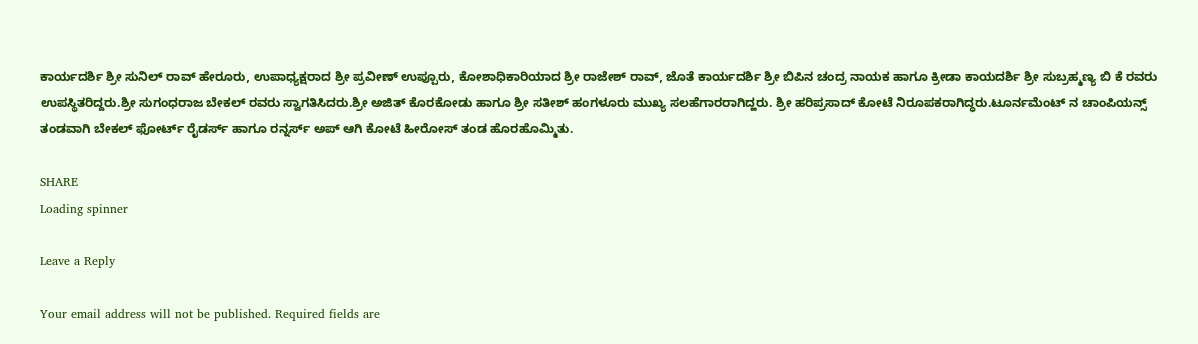ಕಾರ್ಯದರ್ಶಿ ಶ್ರೀ ಸುನಿಲ್ ರಾವ್ ಹೇರೂರು, ಉಪಾಧ್ಯಕ್ಷರಾದ ಶ್ರೀ ಪ್ರವೀಣ್ ಉಪ್ಪೂರು, ಕೋಶಾಧಿಕಾರಿಯಾದ ಶ್ರೀ ರಾಜೇಶ್ ರಾವ್, ಜೊತೆ ಕಾರ್ಯದರ್ಶಿ ಶ್ರೀ ಬಿಪಿನ ಚಂದ್ರ ನಾಯಕ ಹಾಗೂ ಕ್ರೀಡಾ ಕಾಯದರ್ಶಿ ಶ್ರೀ ಸುಬ್ರಹ್ಮಣ್ಯ ಬಿ ಕೆ ರವರು ಉಪಸ್ಥಿತರಿದ್ದರು.ಶ್ರೀ ಸುಗಂಧರಾಜ ಬೇಕಲ್ ರವರು ಸ್ವಾಗತಿಸಿದರು.ಶ್ರೀ ಅಜಿತ್ ಕೊರಕೋಡು ಹಾಗೂ ಶ್ರೀ ಸತೀಶ್ ಹಂಗಳೂರು ಮುಖ್ಯ ಸಲಹೆಗಾರರಾಗಿದ್ಹರು. ಶ್ರೀ ಹರಿಪ್ರಸಾದ್ ಕೋಟೆ ನಿರೂಪಕರಾಗಿದ್ಧರು.ಟೂರ್ನಮೆಂಟ್ ನ ಚಾಂಪಿಯನ್ಸ್ ತಂಡವಾಗಿ ಬೇಕಲ್ ಫೋರ್ಟ್ ರೈಡರ್ಸ್ ಹಾಗೂ ರನ್ನರ್ಸ್ ಅಪ್ ಆಗಿ ಕೋಟೆ ಹೀರೋಸ್ ತಂಡ ಹೊರಹೊಮ್ಮಿತು.

SHARE
Loading spinner

Leave a Reply

Your email address will not be published. Required fields are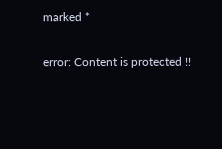marked *

error: Content is protected !!